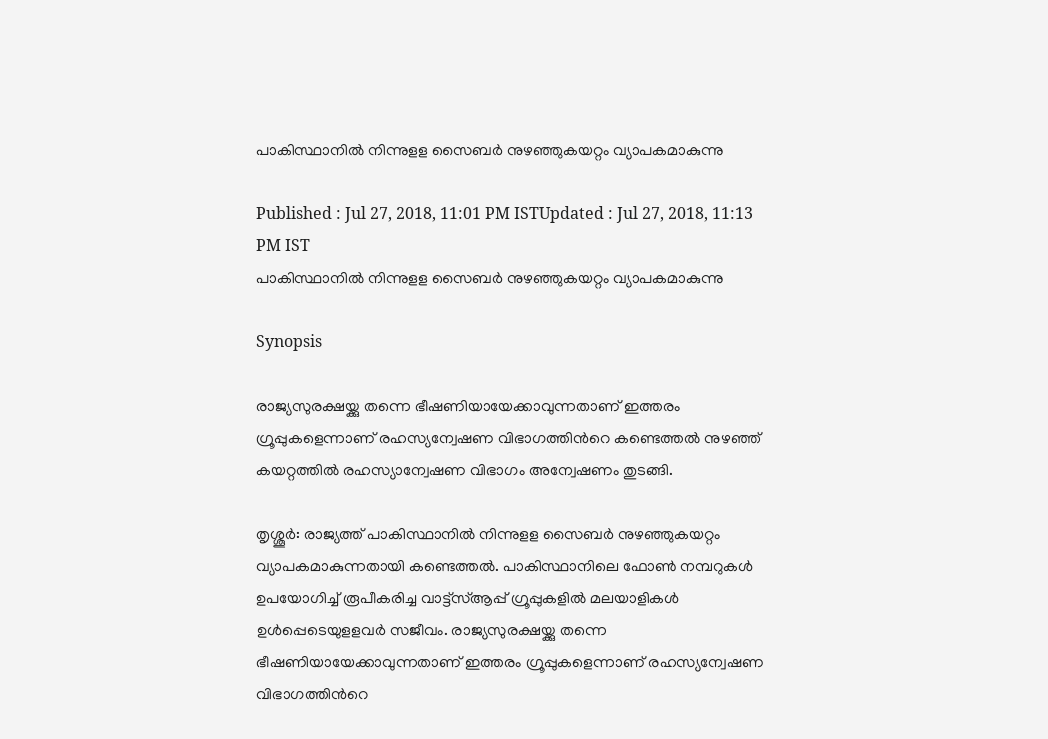പാകിസ്ഥാനില്‍ നിന്നുളള സൈബര്‍ നുഴഞ്ഞുകയറ്റം വ്യാപകമാകുന്നു

Published : Jul 27, 2018, 11:01 PM ISTUpdated : Jul 27, 2018, 11:13 PM IST
പാകിസ്ഥാനില്‍ നിന്നുളള സൈബര്‍ നുഴഞ്ഞുകയറ്റം വ്യാപകമാകുന്നു

Synopsis

രാജ്യസുരക്ഷയ്ക്കു തന്നെ ഭീഷണിയായേക്കാവുന്നതാണ് ഇത്തരം ഗ്രൂപ്പുകളെന്നാണ് രഹസ്യന്വേഷണ വിഭാഗത്തിന്‍റെ കണ്ടെത്തല്‍ നുഴഞ്ഞ് കയറ്റത്തിൽ രഹസ്യാന്വേഷണ വിഭാഗം അന്വേഷണം തുടങ്ങി.

തൃശ്ശൂര്‍: രാജ്യത്ത് പാകിസ്ഥാനില്‍ നിന്നുളള സൈബര്‍ നുഴഞ്ഞുകയറ്റം വ്യാപകമാകുന്നതായി കണ്ടെത്തല്‍. പാകിസ്ഥാനിലെ ഫോൺ നമ്പറുകള്‍ ഉപയോഗിച്ച് രൂപീകരിച്ച വാട്ട്സ്ആപ്പ് ഗ്രൂപ്പുകളില്‍ മലയാളികള്‍ ഉള്‍പ്പെടെയുളളവര്‍ സജീവം. രാജ്യസുരക്ഷയ്ക്കു തന്നെ ഭീഷണിയായേക്കാവുന്നതാണ് ഇത്തരം ഗ്രൂപ്പുകളെന്നാണ് രഹസ്യന്വേഷണ വിഭാഗത്തിന്‍റെ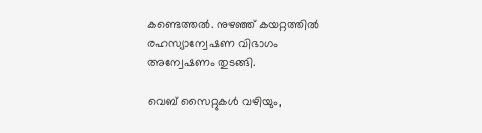കണ്ടെത്തല്‍. നുഴഞ്ഞ് കയറ്റത്തിൽ രഹസ്യാന്വേഷണ വിഭാഗം അന്വേഷണം തുടങ്ങി.

വെബ് സൈറ്റുകൾ വഴിയും,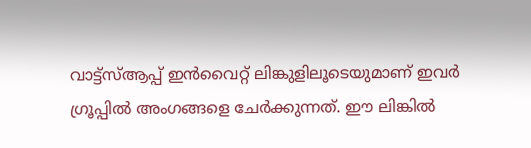വാട്ട്സ്ആപ്പ് ഇൻവൈറ്റ് ലിങ്കുളിലൂടെയുമാണ് ഇവര്‍ ഗ്രൂപ്പില്‍ അംഗങ്ങളെ ചേര്‍ക്കുന്നത്. ഈ ലിങ്കില്‍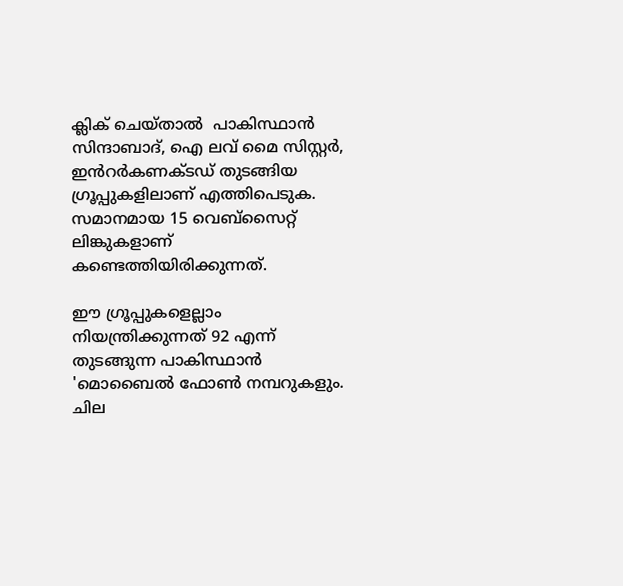ക്ലിക് ചെയ്താല്‍  പാകിസ്ഥാൻ സിന്ദാബാദ്, ഐ ലവ് മൈ സിസ്റ്റര്‍, ഇൻറര്‍കണക്ടഡ് തുടങ്ങിയ ഗ്രൂപ്പുകളിലാണ് എത്തിപെടുക. സമാനമായ 15 വെബ്സൈറ്റ് ലിങ്കുകളാണ് കണ്ടെത്തിയിരിക്കുന്നത്.

ഈ ഗ്രൂപ്പുകളെല്ലാം നിയന്ത്രിക്കുന്നത് 92 എന്ന് തുടങ്ങുന്ന പാകിസ്ഥാൻ 'മൊബൈല്‍ ഫോണ്‍ നമ്പറുകളും. ചില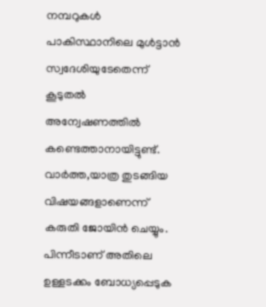നമ്പറുകള്‍ പാകിസ്ഥാനിലെ മുള്‍ട്ടാൻ സ്വദേശിയുടേതെന്ന് കൂടുതല്‍ അന്വേഷണത്തില്‍ കണ്ടെത്താനായിട്ടുണ്ട്. വാര്‍ത്ത,യാത്ര തുടങ്ങിയ വിഷയങ്ങളാണെന്ന് കരുതി ജോയിൻ ചെയ്യും. പിന്നീടാണ് അതിലെ ഉള്ളടക്കം ബോധ്യപ്പെടുക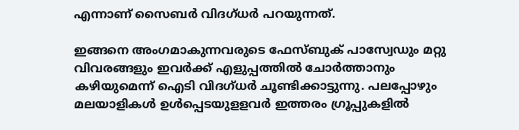എന്നാണ് സൈബര്‍ വിദഗ്ധര്‍ പറയുന്നത്.

ഇങ്ങനെ അംഗമാകുന്നവരുടെ ഫേസ്ബുക് പാസ്വേഡും മറ്റു വിവരങ്ങളും ഇവര്‍ക്ക് എളുപ്പത്തില്‍ ചോര്‍ത്താനും കഴിയുമെന്ന് ഐടി വിദഗ്ധര്‍ ചൂണ്ടിക്കാട്ടുന്നു. പലപ്പോഴും മലയാളികള്‍ ഉള്‍പ്പെടയുളളവര്‍ ഇത്തരം ഗ്രൂപ്പുകളില്‍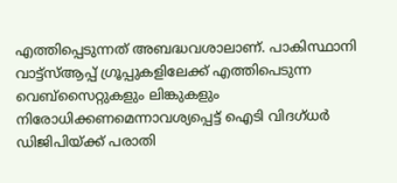എത്തിപ്പെടുന്നത് അബദ്ധവശാലാണ്. പാകിസ്ഥാനി വാട്ട്സ്ആപ്പ് ഗ്രൂപ്പുകളിലേക്ക് എത്തിപെടുന്ന വെബ്സൈറ്റുകളും ലിങ്കുകളും നിരോധിക്കണമെന്നാവശ്യപ്പെട്ട് ഐടി വിദഗ്ധര്‍ ഡിജിപിയ്ക്ക് പരാതി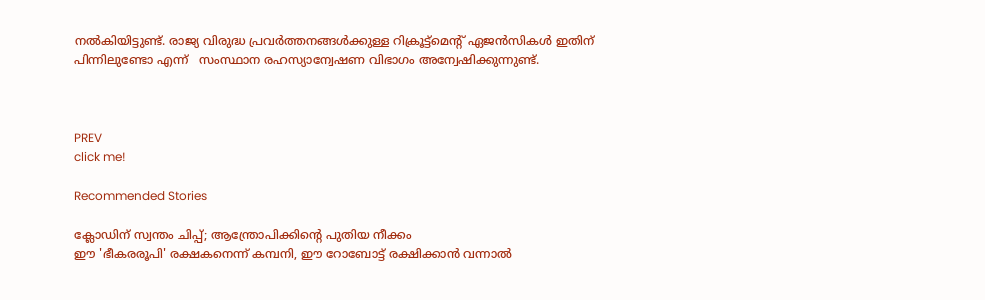നല്‍കിയിട്ടുണ്ട്. രാജ്യ വിരുദ്ധ പ്രവർത്തനങ്ങൾക്കുള്ള റിക്രൂട്ട്മെന്‍റ് ഏജൻസികൾ ഇതിന് പിന്നിലുണ്ടോ എന്ന്   സംസ്ഥാന രഹസ്യാന്വേഷണ വിഭാഗം അന്വേഷിക്കുന്നുണ്ട്.



PREV
click me!

Recommended Stories

ക്ലോഡിന് സ്വന്തം ചിപ്പ്; ആന്ത്രോപിക്കിന്റെ പുതിയ നീക്കം
ഈ 'ഭീകരരൂപി' രക്ഷകനെന്ന് കമ്പനി, ഈ റോബോട്ട് രക്ഷിക്കാൻ വന്നാൽ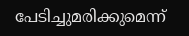പേടിച്ചുമരിക്കുമെന്ന്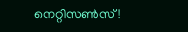നെറ്റിസൺസ്!